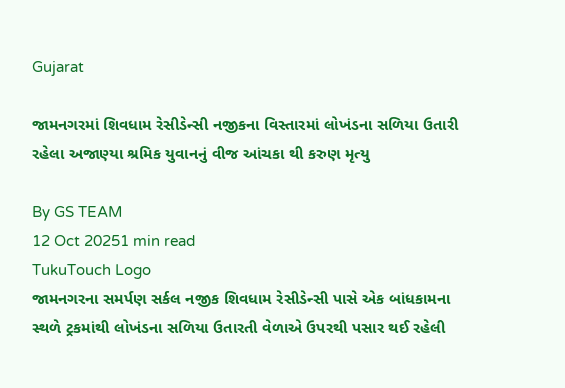Gujarat

જામનગરમાં શિવધામ રેસીડેન્સી નજીકના વિસ્તારમાં લોખંડના સળિયા ઉતારી રહેલા અજાણ્યા શ્રમિક યુવાનનું વીજ આંચકા થી કરુણ મૃત્યુ

By GS TEAM
12 Oct 20251 min read
TukuTouch Logo
જામનગરના સમર્પણ સર્કલ નજીક શિવધામ રેસીડેન્સી પાસે એક બાંધકામના સ્થળે ટ્રકમાંથી લોખંડના સળિયા ઉતારતી વેળાએ ઉપરથી પસાર થઈ રહેલી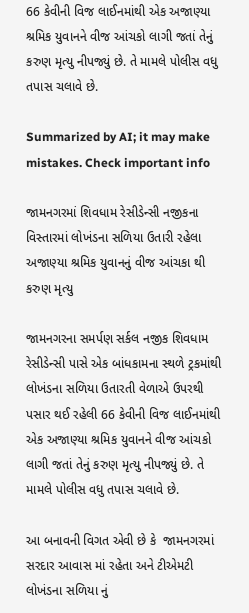66 કેવીની વિજ લાઈનમાંથી એક અજાણ્યા શ્રમિક યુવાનને વીજ આંચકો લાગી જતાં તેનું કરુણ મૃત્યુ નીપજ્યું છે. તે મામલે પોલીસ વધુ તપાસ ચલાવે છે.

Summarized by AI; it may make mistakes. Check important info

જામનગરમાં શિવધામ રેસીડેન્સી નજીકના વિસ્તારમાં લોખંડના સળિયા ઉતારી રહેલા અજાણ્યા શ્રમિક યુવાનનું વીજ આંચકા થી કરુણ મૃત્યુ

જામનગરના સમર્પણ સર્કલ નજીક શિવધામ રેસીડેન્સી પાસે એક બાંધકામના સ્થળે ટ્રકમાંથી લોખંડના સળિયા ઉતારતી વેળાએ ઉપરથી પસાર થઈ રહેલી 66 કેવીની વિજ લાઈનમાંથી એક અજાણ્યા શ્રમિક યુવાનને વીજ આંચકો લાગી જતાં તેનું કરુણ મૃત્યુ નીપજ્યું છે. તે મામલે પોલીસ વધુ તપાસ ચલાવે છે.

આ બનાવની વિગત એવી છે કે  જામનગરમાં સરદાર આવાસ માં રહેતા અને ટીએમટી લોખંડના સળિયા નું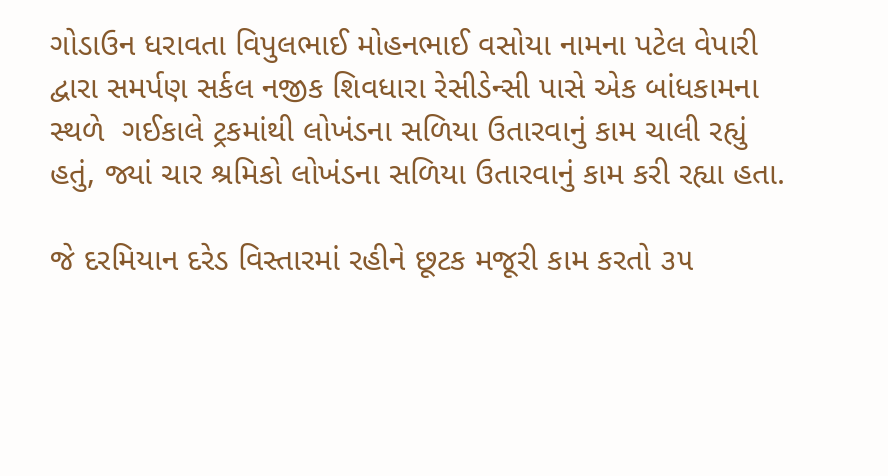ગોડાઉન ધરાવતા વિપુલભાઈ મોહનભાઈ વસોયા નામના પટેલ વેપારી દ્વારા સમર્પણ સર્કલ નજીક શિવધારા રેસીડેન્સી પાસે એક બાંધકામના સ્થળે  ગઈકાલે ટ્રકમાંથી લોખંડના સળિયા ઉતારવાનું કામ ચાલી રહ્યું હતું, જ્યાં ચાર શ્રમિકો લોખંડના સળિયા ઉતારવાનું કામ કરી રહ્યા હતા.

જે દરમિયાન દરેડ વિસ્તારમાં રહીને છૂટક મજૂરી કામ કરતો ૩૫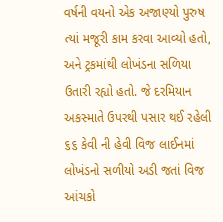વર્ષની વયનો એક અજાણ્યો પુરુષ ત્યાં મજૂરી કામ કરવા આવ્યો હતો, અને ટ્રકમાંથી લોખંડના સળિયા ઉતારી રહ્યો હતો. જે દરમિયાન અકસ્માતે ઉપરથી પસાર થઈ રહેલી ૬૬ કેવી ની હેવી વિજ લાઈનમાં લોખંડનો સળીયો અડી જતાં વિજ આંચકો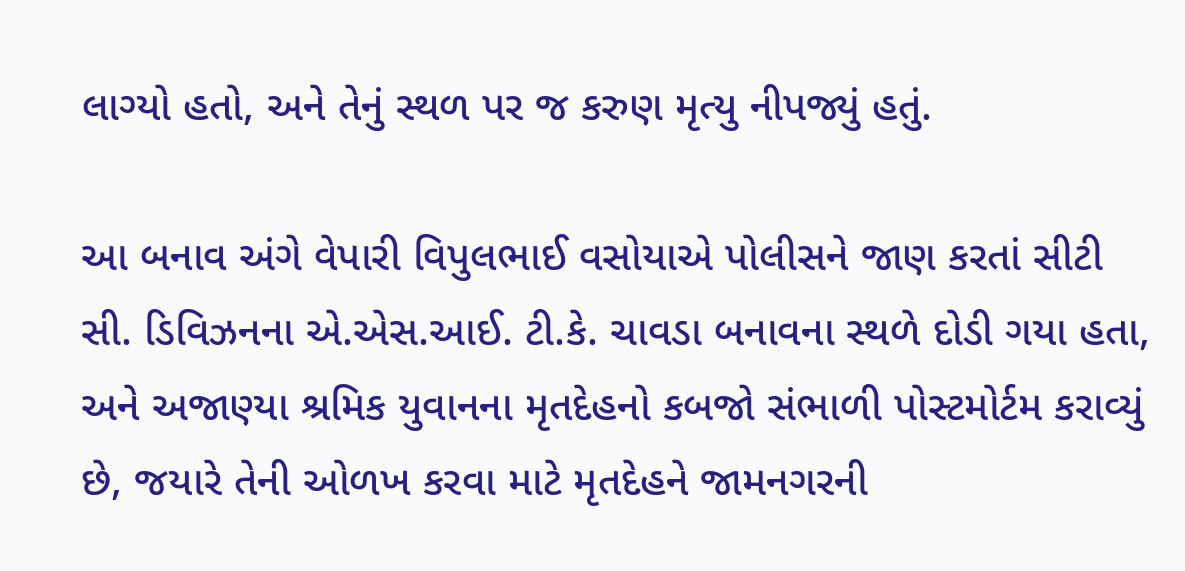લાગ્યો હતો, અને તેનું સ્થળ પર જ કરુણ મૃત્યુ નીપજ્યું હતું.

આ બનાવ અંગે વેપારી વિપુલભાઈ વસોયાએ પોલીસને જાણ કરતાં સીટી સી. ડિવિઝનના એ.એસ.આઈ. ટી.કે. ચાવડા બનાવના સ્થળે દોડી ગયા હતા, અને અજાણ્યા શ્રમિક યુવાનના મૃતદેહનો કબજો સંભાળી પોસ્ટમોર્ટમ કરાવ્યું છે, જયારે તેની ઓળખ કરવા માટે મૃતદેહને જામનગરની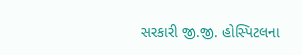સરકારી જી.જી. હોસ્પિટલના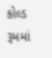કોલ્ડ રૂમમાં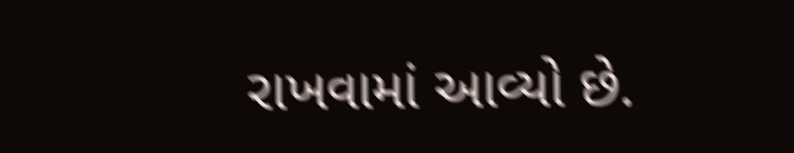રાખવામાં આવ્યો છે.